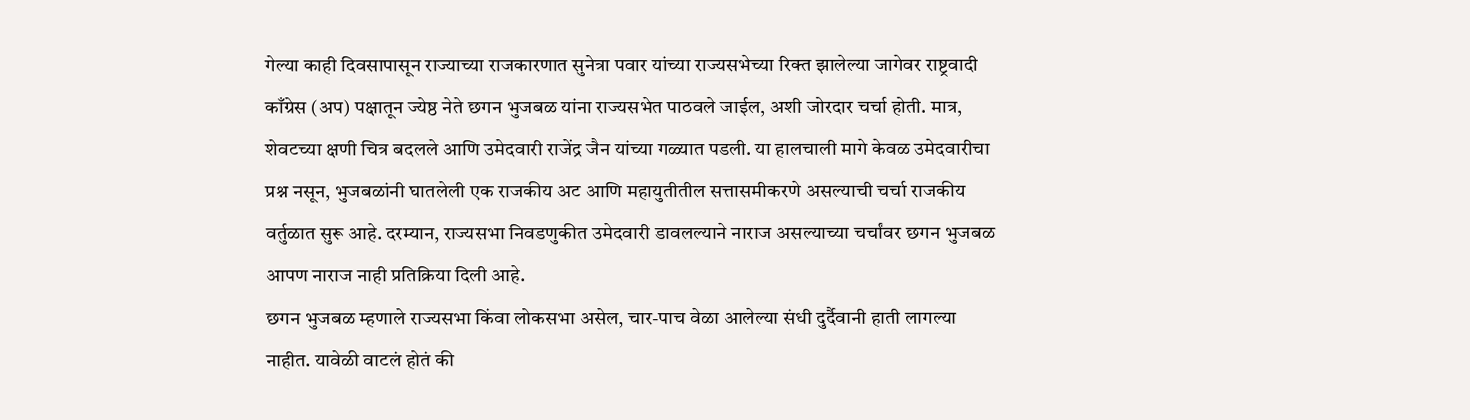गेल्या काही दिवसापासून राज्याच्या राजकारणात सुनेत्रा पवार यांच्या राज्यसभेच्या रिक्त झालेल्या जागेवर राष्ट्रवादी काँग्रेस (अप) पक्षातून ज्येष्ठ नेते छगन भुजबळ यांना राज्यसभेत पाठवले जाईल, अशी जोरदार चर्चा होती. मात्र, शेवटच्या क्षणी चित्र बदलले आणि उमेदवारी राजेंद्र जैन यांच्या गळ्यात पडली. या हालचाली मागे केवळ उमेदवारीचा प्रश्न नसून, भुजबळांनी घातलेली एक राजकीय अट आणि महायुतीतील सत्तासमीकरणे असल्याची चर्चा राजकीय वर्तुळात सुरू आहे. दरम्यान, राज्यसभा निवडणुकीत उमेदवारी डावलल्याने नाराज असल्याच्या चर्चांवर छगन भुजबळ आपण नाराज नाही प्रतिक्रिया दिली आहे.
छगन भुजबळ म्हणाले राज्यसभा किंवा लोकसभा असेल, चार-पाच वेळा आलेल्या संधी दुर्दैवानी हाती लागल्या नाहीत. यावेळी वाटलं होतं की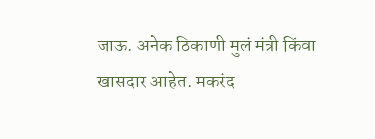जाऊ. अनेक ठिकाणी मुलं मंत्री किंवा खासदार आहेत. मकरंद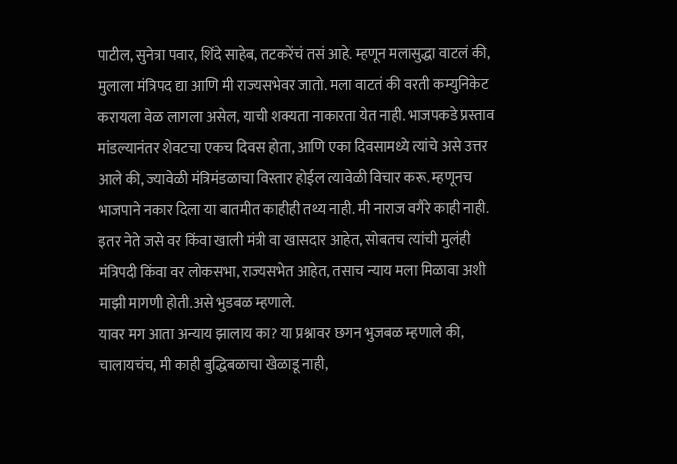पाटील, सुनेत्रा पवार, शिंदे साहेब, तटकरेंचं तसं आहे. म्हणून मलासुद्धा वाटलं की, मुलाला मंत्रिपद द्या आणि मी राज्यसभेवर जातो. मला वाटतं की वरती कम्युनिकेट करायला वेळ लागला असेल, याची शक्यता नाकारता येत नाही. भाजपकडे प्रस्ताव मांडल्यानंतर शेवटचा एकच दिवस होता, आणि एका दिवसामध्ये त्यांचे असे उत्तर आले की, ज्यावेळी मंत्रिमंडळाचा विस्तार होईल त्यावेळी विचार करू. म्हणूनच भाजपाने नकार दिला या बातमीत काहीही तथ्य नाही. मी नाराज वगैरे काही नाही. इतर नेते जसे वर किंवा खाली मंत्री वा खासदार आहेत, सोबतच त्यांची मुलंही मंत्रिपदी किंवा वर लोकसभा, राज्यसभेत आहेत, तसाच न्याय मला मिळावा अशी माझी मागणी होती.असे भुडबळ म्हणाले.
यावर मग आता अन्याय झालाय का? या प्रश्नावर छगन भुजबळ म्हणाले की, चालायचंच, मी काही बुद्धिबळाचा खेळाडू नाही,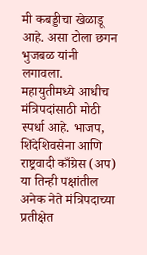मी कबड्डीचा खेळाडू आहे. असा टोला छगन भुजबळ यांनी लगावला. महायुतीमध्ये आधीच मंत्रिपदांसाठी मोठी स्पर्धा आहे. भाजप, शिंदेशिवसेना आणि राष्ट्रवादी काँग्रेस (अप) या तिन्ही पक्षांतील अनेक नेते मंत्रिपदाच्या प्रतीक्षेत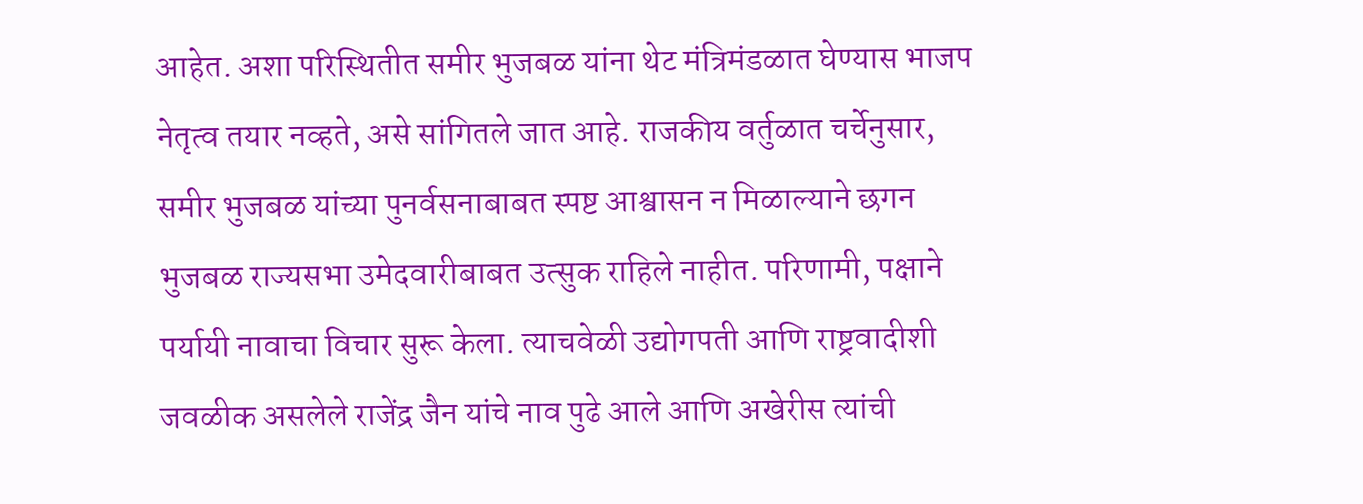आहेत. अशा परिस्थितीत समीर भुजबळ यांना थेट मंत्रिमंडळात घेण्यास भाजप नेतृत्व तयार नव्हते, असे सांगितले जात आहे. राजकीय वर्तुळात चर्चेनुसार, समीर भुजबळ यांच्या पुनर्वसनाबाबत स्पष्ट आश्वासन न मिळाल्याने छगन भुजबळ राज्यसभा उमेदवारीबाबत उत्सुक राहिले नाहीत. परिणामी, पक्षाने पर्यायी नावाचा विचार सुरू केला. त्याचवेळी उद्योगपती आणि राष्ट्रवादीशी जवळीक असलेले राजेंद्र जैन यांचे नाव पुढे आले आणि अखेरीस त्यांची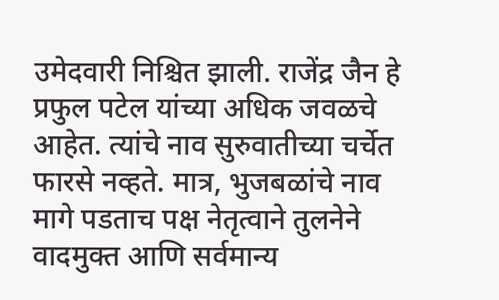उमेदवारी निश्चित झाली. राजेंद्र जैन हे प्रफुल पटेल यांच्या अधिक जवळचे आहेत. त्यांचे नाव सुरुवातीच्या चर्चेत फारसे नव्हते. मात्र, भुजबळांचे नाव मागे पडताच पक्ष नेतृत्वाने तुलनेने वादमुक्त आणि सर्वमान्य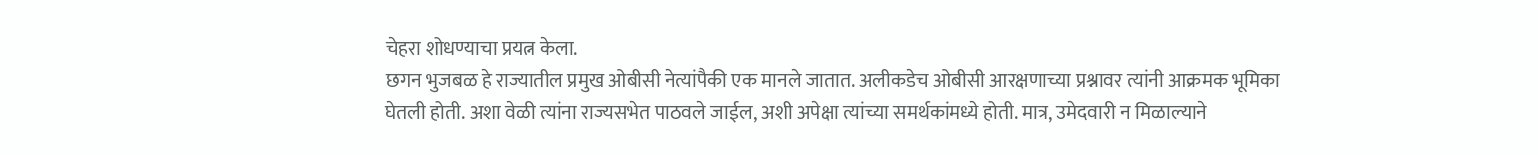चेहरा शोधण्याचा प्रयत्न केला.
छगन भुजबळ हे राज्यातील प्रमुख ओबीसी नेत्यांपैकी एक मानले जातात. अलीकडेच ओबीसी आरक्षणाच्या प्रश्नावर त्यांनी आक्रमक भूमिका घेतली होती. अशा वेळी त्यांना राज्यसभेत पाठवले जाईल, अशी अपेक्षा त्यांच्या समर्थकांमध्ये होती. मात्र, उमेदवारी न मिळाल्याने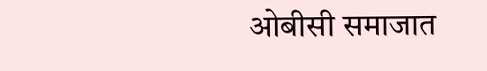ओबीसी समाजात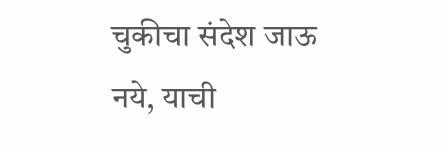चुकीचा संदेश जाऊ नये, याची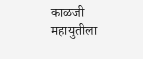काळजी महायुतीला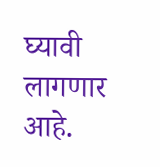घ्यावी लागणार आहे.